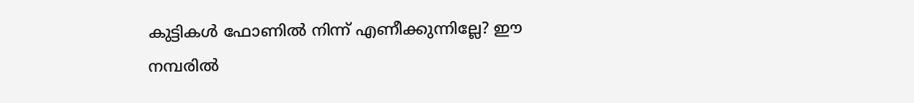കുട്ടികൾ ഫോണിൽ നിന്ന് എണീക്കുന്നില്ലേ? ഈ നമ്പരിൽ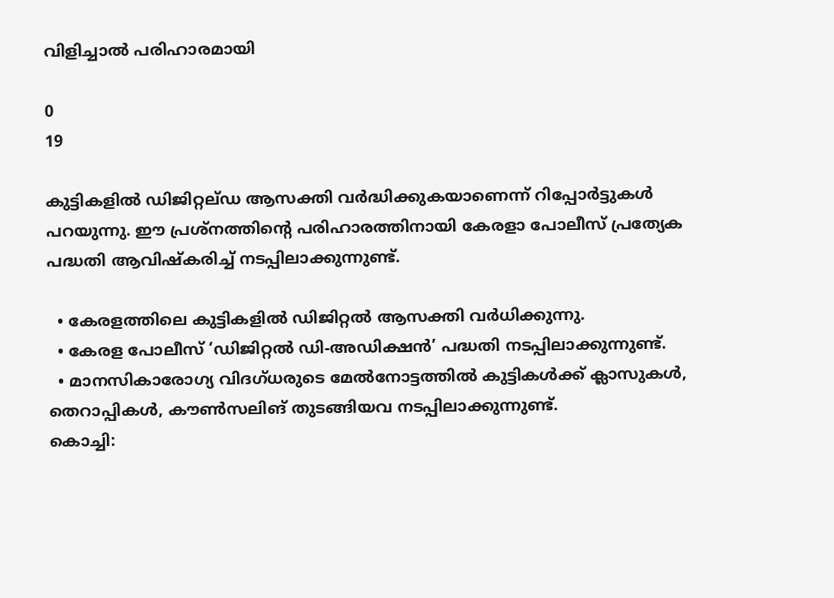വിളിച്ചാൽ പരിഹാരമായി

0
19

കുട്ടികളിൽ ഡിജിറ്റല്ഡ‍ ആസക്തി വർദ്ധിക്കുകയാണെന്ന് റിപ്പോർട്ടുകൾ പറയുന്നു. ഈ പ്രശ്നത്തിന്റെ പരിഹാരത്തിനായി കേരളാ പോലീസ് പ്രത്യേക പദ്ധതി ആവിഷ്കരിച്ച് നടപ്പിലാക്കുന്നുണ്ട്.

  • കേരളത്തിലെ കുട്ടികളിൽ ഡിജിറ്റൽ ആസക്തി വർധിക്കുന്നു.
  • കേരള പോലീസ് ‘ഡിജിറ്റൽ ഡി-അഡിക്ഷൻ’ പദ്ധതി നടപ്പിലാക്കുന്നുണ്ട്.
  • മാനസികാരോഗ്യ വിദഗ്ധരുടെ മേൽനോട്ടത്തിൽ കുട്ടികൾക്ക് ക്ലാസുകൾ, തെറാപ്പികൾ, കൗൺസലിങ് തുടങ്ങിയവ നടപ്പിലാക്കുന്നുണ്ട്.
കൊച്ചി: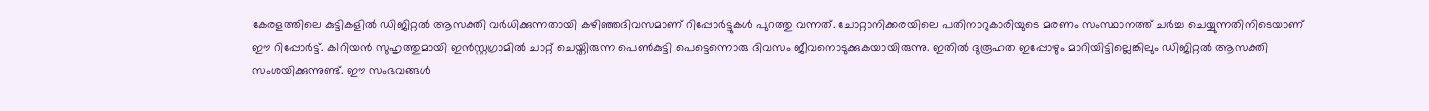കേരളത്തിലെ കുട്ടികളില്‍ ഡിജിറ്റല്‍ ആസക്തി വര്‍ധിക്കുന്നതായി കഴിഞ്ഞദിവസമാണ് റിപ്പോർട്ടുകൾ പുറത്തു വന്നത്. ചോറ്റാനിക്കരയിലെ പതിനാറുകാരിയുടെ മരണം സംസ്ഥാനത്ത് ചർച്ച ചെയ്യുന്നതിനിടെയാണ് ഈ റിപ്പോർട്ട്. ക1റിയൻ സുഹൃത്തുമായി ഇൻസ്റ്റഗ്രാമിൽ ചാറ്റ് ചെയ്തിരുന്ന പെൺകുട്ടി പെട്ടെന്നൊരു ദിവസം ജീവനൊടുക്കുകയായിരുന്നു. ഇതിൽ ദുരൂഹത ഇപ്പോഴും മാറിയിട്ടില്ലെങ്കിലും ഡിജിറ്റൽ ആസക്തി സംശയിക്കുന്നുണ്ട്. ഈ സംഭവങ്ങള്‍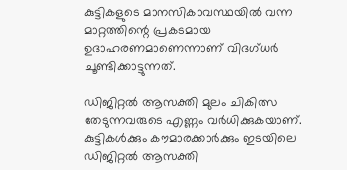കുട്ടികളുടെ മാനസികാവസ്ഥയില്‍ വന്ന മാറ്റത്തിന്റെ പ്രകടമായ ഉദാഹരണമാണെന്നാണ് വിദഗ്ധര്‍ ചൂണ്ടിക്കാട്ടുന്നത്.

ഡിജിറ്റല്‍ ആസക്തി മുലം ചികിത്സ തേടുന്നവരുടെ എണ്ണം വർധിക്കുകയാണ്. കുട്ടികള്‍ക്കും കൗമാരക്കാര്‍ക്കും ഇടയിലെ ഡിജിറ്റല്‍ ആസക്തി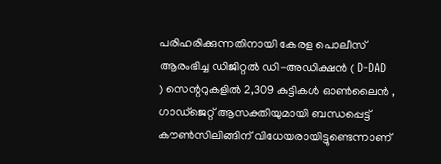പരിഹരിക്കുന്നതിനായി കേരള പൊലീസ് ആരംഭിച്ച ഡിജിറ്റല്‍ ഡി-അഡിക്ഷന്‍ ( D-DAD ) സെന്ററുകളില്‍ 2,309 കുട്ടികള്‍ ഓണ്‍ലൈന്‍ , ഗാഡ്ജെറ്റ് ആസക്തിയുമായി ബന്ധപ്പെട്ട് കൗണ്‍സിലിങ്ങിന് വിധേയരായിട്ടുണ്ടെന്നാണ്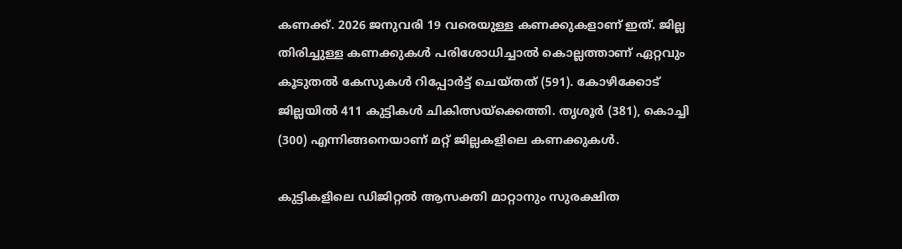കണക്ക്. 2026 ജനുവരി 19 വരെയുള്ള കണക്കുകളാണ് ഇത്. ജില്ല തിരിച്ചുള്ള കണക്കുകള്‍ പരിശോധിച്ചാല്‍ കൊല്ലത്താണ് ഏറ്റവും കൂടുതല്‍ കേസുകള്‍ റിപ്പോര്‍ട്ട് ചെയ്തത് (591). കോഴിക്കോട് ജില്ലയിൽ 411 കുട്ടികൾ ചികിത്സയ്ക്കെത്തി. തൃശൂര്‍ (381), കൊച്ചി (300) എന്നിങ്ങനെയാണ് മറ്റ് ജില്ലകളിലെ കണക്കുകള്‍.

കുട്ടികളിലെ ഡിജിറ്റല്‍ ആസക്തി മാറ്റാനും സുരക്ഷിത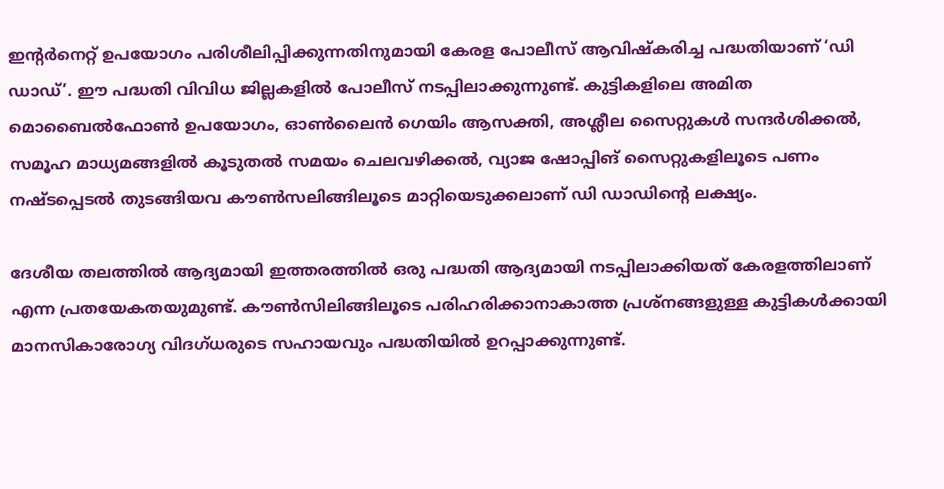ഇന്റര്‍നെറ്റ് ഉപയോഗം പരിശീലിപ്പിക്കുന്നതിനുമായി കേരള പോലീസ് ആവിഷ്‌കരിച്ച പദ്ധതിയാണ് ‘ഡി ഡാഡ്’. ഈ പദ്ധതി വിവിധ ജില്ലകളിൽ പോലീസ് നടപ്പിലാക്കുന്നുണ്ട്. കുട്ടികളിലെ അമിത മൊബൈല്‍ഫോണ്‍ ഉപയോഗം, ഓണ്‍ലൈന്‍ ഗെയിം ആസക്തി, അശ്ലീല സൈറ്റുകള്‍ സന്ദര്‍ശിക്കല്‍, സമൂഹ മാധ്യമങ്ങളില്‍ കൂടുതല്‍ സമയം ചെലവഴിക്കല്‍, വ്യാജ ഷോപ്പിങ് സൈറ്റുകളിലൂടെ പണം നഷ്ടപ്പെടല്‍ തുടങ്ങിയവ കൗണ്‍സലിങ്ങിലൂടെ മാറ്റിയെടുക്കലാണ് ഡി ഡാഡിന്റെ ലക്ഷ്യം.

ദേശീയ തലത്തില്‍ ആദ്യമായി ഇത്തരത്തില്‍ ഒരു പദ്ധതി ആദ്യമായി നടപ്പിലാക്കിയത് കേരളത്തിലാണ് എന്ന പ്രതയേകതയുമുണ്ട്. കൗണ്‍സിലിങ്ങിലൂടെ പരിഹരിക്കാനാകാത്ത പ്രശ്‌നങ്ങളുള്ള കുട്ടികള്‍ക്കായി മാനസികാരോഗ്യ വിദഗ്ധരുടെ സഹായവും പദ്ധതിയില്‍ ഉറപ്പാക്കുന്നുണ്ട്.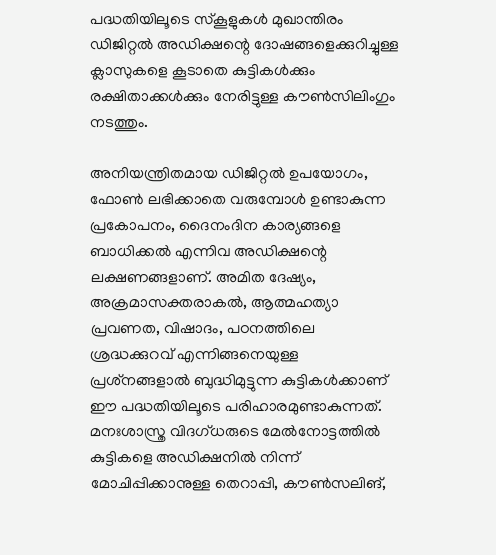പദ്ധതിയിലൂടെ സ്‌കൂളുകള്‍ മുഖാന്തിരം ഡിജിറ്റല്‍ അഡിക്ഷന്റെ ദോഷങ്ങളെക്കുറിച്ചുള്ള ക്ലാസുകളെ കൂടാതെ കുട്ടികള്‍ക്കും രക്ഷിതാക്കള്‍ക്കും നേരിട്ടുള്ള കൗണ്‍സിലിംഗും നടത്തും.

അനിയന്ത്രിതമായ ഡിജിറ്റല്‍ ഉപയോഗം, ഫോണ്‍ ലഭിക്കാതെ വരുമ്പോള്‍ ഉണ്ടാകുന്ന പ്രകോപനം, ദൈനംദിന കാര്യങ്ങളെ ബാധിക്കല്‍ എന്നിവ അഡിക്ഷന്റെ ലക്ഷണങ്ങളാണ്. അമിത ദേഷ്യം, അക്രമാസക്തരാകല്‍, ആത്മഹത്യാ പ്രവണത, വിഷാദം, പഠനത്തിലെ ശ്രദ്ധക്കുറവ് എന്നിങ്ങനെയുള്ള പ്രശ്‌നങ്ങളാല്‍ ബുദ്ധിമുട്ടുന്ന കുട്ടികള്‍ക്കാണ് ഈ പദ്ധതിയിലൂടെ പരിഹാരമുണ്ടാകുന്നത്. മനഃശാസ്ത്ര വിദഗ്ധരുടെ മേല്‍നോട്ടത്തില്‍ കുട്ടികളെ അഡിക്ഷനില്‍ നിന്ന് മോചിപ്പിക്കാനുള്ള തെറാപ്പി, കൗണ്‍സലിങ്,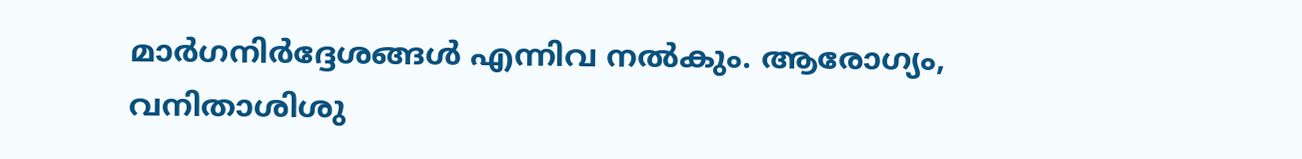മാര്‍ഗനിര്‍ദ്ദേശങ്ങള്‍ എന്നിവ നല്‍കും. ആരോഗ്യം, വനിതാശിശു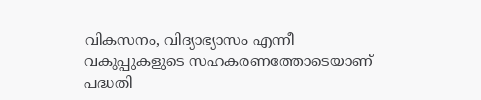വികസനം, വിദ്യാഭ്യാസം എന്നീ വകുപ്പുകളുടെ സഹകരണത്തോടെയാണ് പദ്ധതി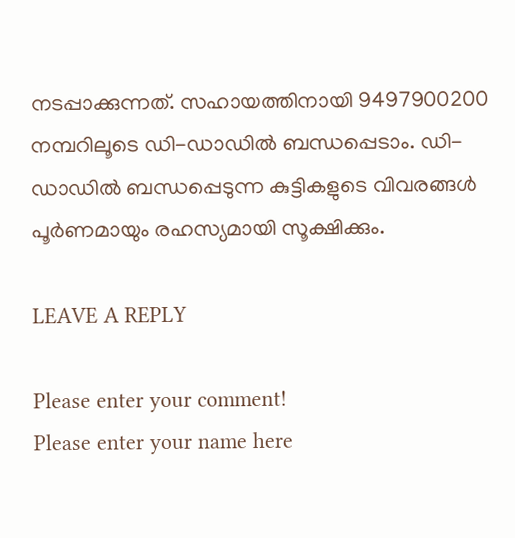നടപ്പാക്കുന്നത്. സഹായത്തിനായി 9497900200 നമ്പറിലൂടെ ഡി-ഡാഡില്‍ ബന്ധപ്പെടാം. ഡി-ഡാഡില്‍ ബന്ധപ്പെടുന്ന കുട്ടികളുടെ വിവരങ്ങള്‍ പൂര്‍ണമായും രഹസ്യമായി സൂക്ഷിക്കും.

LEAVE A REPLY

Please enter your comment!
Please enter your name here